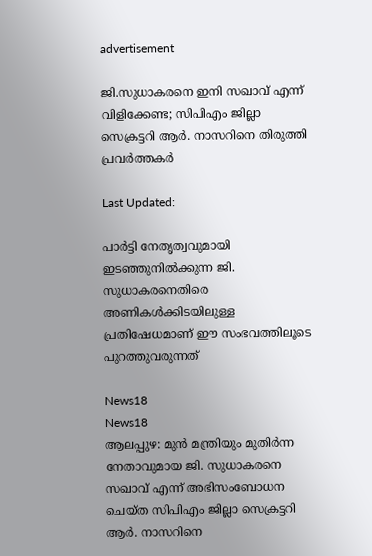advertisement

ജി.സുധാകരനെ ഇനി സഖാവ് എന്ന് വിളിക്കേണ്ട; സിപിഎം ജില്ലാ സെക്രട്ടറി ആർ. നാസറിനെ തിരുത്തി പ്രവർത്തകർ

Last Updated:

പാർട്ടി നേതൃത്വവുമായി ഇടഞ്ഞുനിൽക്കുന്ന ജി. സുധാകരനെതിരെ അണികൾക്കിടയിലുള്ള പ്രതിഷേധമാണ് ഈ സംഭവത്തിലൂടെ പുറത്തുവരുന്നത്

News18
News18
ആലപ്പുഴ: മുൻ മന്ത്രിയും മുതിർന്ന നേതാവുമായ ജി. സുധാകരനെ സഖാവ് എന്ന് അഭിസംബോധന ചെയ്ത സിപിഎം ജില്ലാ സെക്രട്ടറി ആർ. നാസറിനെ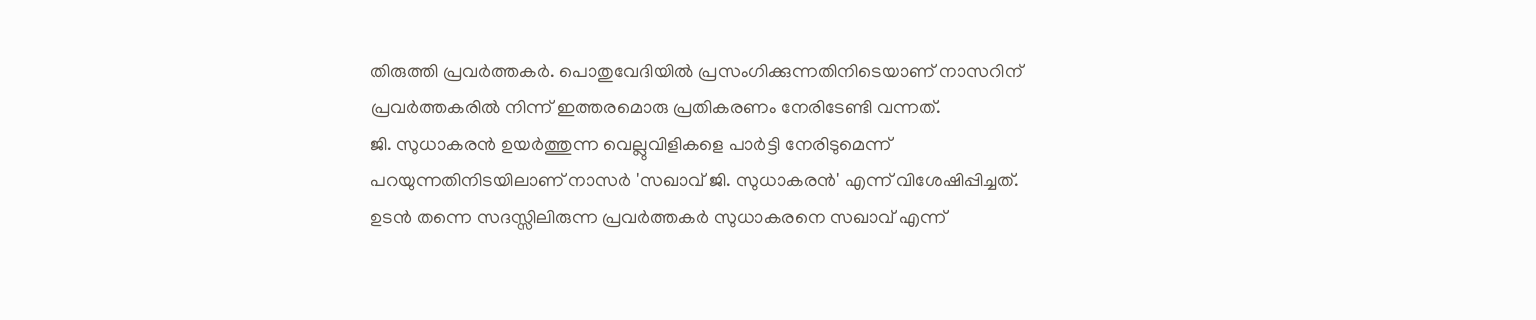തിരുത്തി പ്രവർത്തകർ. പൊതുവേദിയിൽ പ്രസംഗിക്കുന്നതിനിടെയാണ് നാസറിന് പ്രവർത്തകരിൽ നിന്ന് ഇത്തരമൊരു പ്രതികരണം നേരിടേണ്ടി വന്നത്.
ജി. സുധാകരൻ ഉയർത്തുന്ന വെല്ലുവിളികളെ പാർട്ടി നേരിടുമെന്ന് പറയുന്നതിനിടയിലാണ് നാസർ 'സഖാവ് ജി. സുധാകരൻ' എന്ന് വിശേഷിപ്പിച്ചത്. ഉടൻ തന്നെ സദസ്സിലിരുന്ന പ്രവർത്തകർ സുധാകരനെ സഖാവ് എന്ന്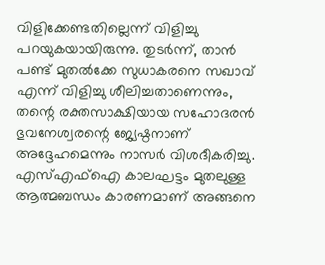വിളിക്കേണ്ടതില്ലെന്ന് വിളിച്ചു പറയുകയായിരുന്നു. തുടർന്ന്, താൻ പണ്ട് മുതൽക്കേ സുധാകരനെ സഖാവ് എന്ന് വിളിച്ചു ശീലിച്ചതാണെന്നും, തന്റെ രക്തസാക്ഷിയായ സഹോദരൻ ഭുവനേശ്വരന്റെ ജ്യേഷ്ഠനാണ് അദ്ദേഹമെന്നും നാസർ വിശദീകരിച്ചു. എസ്‌എഫ്‌ഐ കാലഘട്ടം മുതലുള്ള ആത്മബന്ധം കാരണമാണ് അങ്ങനെ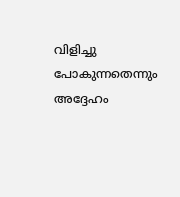വിളിച്ചു പോകുന്നതെന്നും അദ്ദേഹം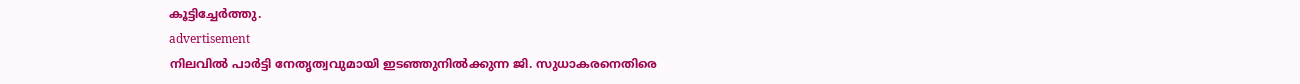കൂട്ടിച്ചേർത്തു.
advertisement
നിലവിൽ പാർട്ടി നേതൃത്വവുമായി ഇടഞ്ഞുനിൽക്കുന്ന ജി. സുധാകരനെതിരെ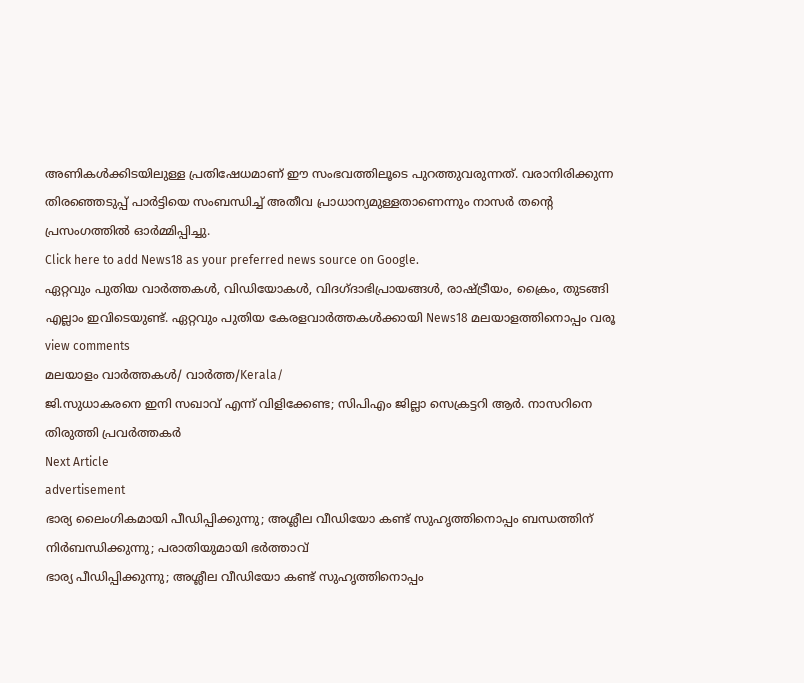അണികൾക്കിടയിലുള്ള പ്രതിഷേധമാണ് ഈ സംഭവത്തിലൂടെ പുറത്തുവരുന്നത്. വരാനിരിക്കുന്ന തിരഞ്ഞെടുപ്പ് പാർട്ടിയെ സംബന്ധിച്ച് അതീവ പ്രാധാന്യമുള്ളതാണെന്നും നാസർ തന്റെ പ്രസംഗത്തിൽ ഓർമ്മിപ്പിച്ചു.
Click here to add News18 as your preferred news source on Google.
ഏറ്റവും പുതിയ വാർത്തകൾ, വിഡിയോകൾ, വിദഗ്ദാഭിപ്രായങ്ങൾ, രാഷ്ട്രീയം, ക്രൈം, തുടങ്ങി എല്ലാം ഇവിടെയുണ്ട്. ഏറ്റവും പുതിയ കേരളവാർത്തകൾക്കായി News18 മലയാളത്തിനൊപ്പം വരൂ
view comments
മലയാളം വാർത്തകൾ/ വാർത്ത/Kerala/
ജി.സുധാകരനെ ഇനി സഖാവ് എന്ന് വിളിക്കേണ്ട; സിപിഎം ജില്ലാ സെക്രട്ടറി ആർ. നാസറിനെ തിരുത്തി പ്രവർത്തകർ
Next Article
advertisement
ഭാര്യ ലൈംഗികമായി പീഡിപ്പിക്കുന്നു; അശ്ലീല വീഡിയോ കണ്ട് സുഹൃത്തിനൊപ്പം ബന്ധത്തിന് നിർബന്ധിക്കുന്നു; പരാതിയുമായി ഭർത്താവ്
ഭാര്യ പീഡിപ്പിക്കുന്നു; അശ്ലീല വീഡിയോ കണ്ട് സുഹൃത്തിനൊപ്പം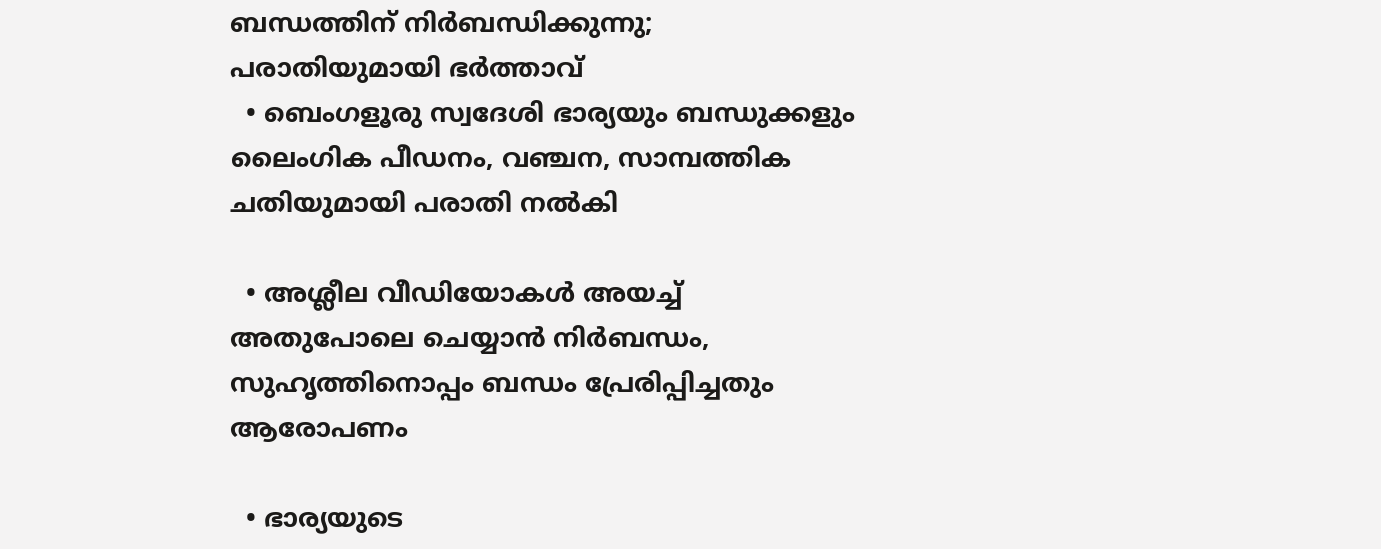ബന്ധത്തിന് നിർബന്ധിക്കുന്നു; പരാതിയുമായി ഭർത്താവ്
  • ബെംഗളൂരു സ്വദേശി ഭാര്യയും ബന്ധുക്കളും ലൈംഗിക പീഡനം, വഞ്ചന, സാമ്പത്തിക ചതിയുമായി പരാതി നൽകി

  • അശ്ലീല വീഡിയോകൾ അയച്ച് അതുപോലെ ചെയ്യാൻ നിർബന്ധം, സുഹൃത്തിനൊപ്പം ബന്ധം പ്രേരിപ്പിച്ചതും ആരോപണം

  • ഭാര്യയുടെ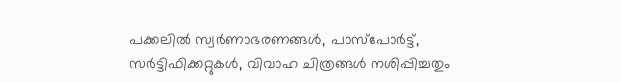പക്കലിൽ സ്വർണാഭരണങ്ങൾ, പാസ്‌പോർട്ട്, സർട്ടിഫിക്കറ്റുകൾ, വിവാഹ ചിത്രങ്ങൾ നശിപ്പിച്ചതും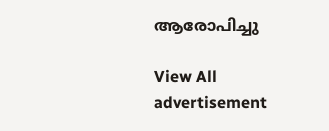ആരോപിച്ചു

View All
advertisement